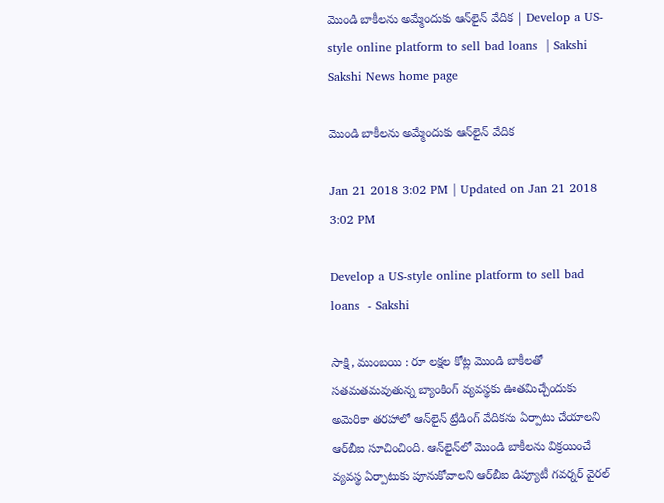మొండి బాకీలను అమ్మేందుకు ఆన్‌లైన్‌ వేదిక | Develop a US-style online platform to sell bad loans  | Sakshi
Sakshi News home page

మొండి బాకీలను అమ్మేందుకు ఆన్‌లైన్‌ వేదిక

Jan 21 2018 3:02 PM | Updated on Jan 21 2018 3:02 PM

Develop a US-style online platform to sell bad loans  - Sakshi

సాక్షి, ముంబయి : రూ లక్షల కోట్ల మొండి బాకీలతో సతమతమవుతున్న బ్యాంకింగ్‌ వ్యవస్థకు ఊతమిచ్చేందుకు అమెరికా తరహాలో ఆన్‌లైన్‌ ట్రేడింగ్‌ వేదికను ఏర్పాటు చేయాలని ఆర్‌బీఐ సూచించింది. ఆన్‌లైన్‌లో మొండి బాకీలను విక్రయించే వ్యవస్థ ఏర్పాటుకు పూనుకోవాలని ఆర్‌బీఐ డిప్యూటీ గవర్నర్‌ వైరల్‌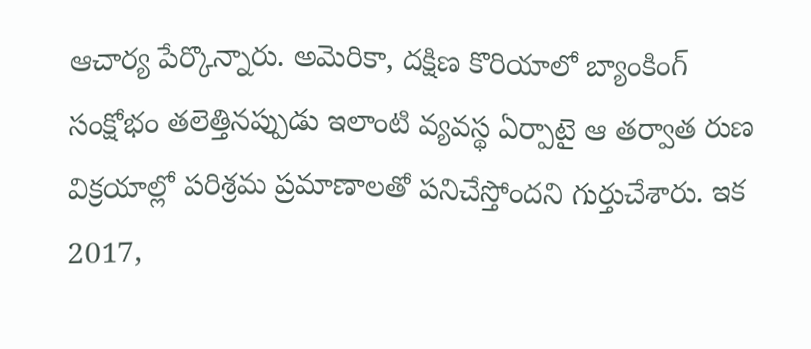ఆచార్య పేర్కొన్నారు. అమెరికా, దక్షిణ కొరియాలో బ్యాంకింగ్‌ సంక్షోభం తలెత్తినప్పుడు ఇలాంటి వ్యవస్థ ఏర్పాటై ఆ తర్వాత రుణ విక్రయాల్లో పరిశ్రమ ప్రమాణాలతో పనిచేస్తోందని గుర్తుచేశారు. ఇక 2017,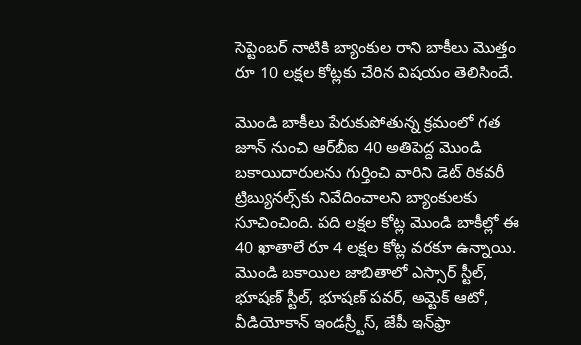సెప్టెంబర్‌ నాటికి బ్యాంకుల రాని బాకీలు మొత్తం రూ 10 లక్షల కోట్లకు చేరిన విషయం తెలిసిందే.

మొండి బాకీలు పేరుకుపోతున్న క్రమంలో గత జూన్‌ నుంచి ఆర్‌బీఐ 40 అతిపెద్ద మొండి బకాయిదారులను గుర్తించి వారిని డెట్‌ రికవరీ ట్రిబ్యునల్స్‌కు నివేదించాలని బ్యాంకులకు సూచించింది. పది లక్షల కోట్ల మొండి బాకీల్లో ఈ 40 ఖాతాలే రూ 4 లక్షల కోట్ల వరకూ ఉన్నాయి. మొండి బకాయిల జాబితాలో ఎస్సార్‌ స్టీల్‌, భూషణ్‌ స్టీల్‌, భూషణ్‌ పవర్‌, అమ్టెక్‌ ఆటో, వీడియోకాన్‌ ఇండస్ర్టీస్‌, జేపీ ఇన్‌ఫ్రా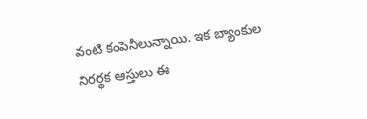వంటి కంపెనీలున్నాయి. ఇక బ్యాంకుల నిరర్థక ఆస్తులు ఈ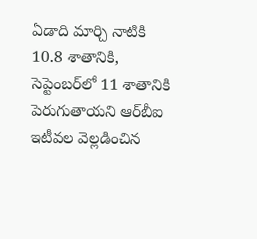ఏడాది మార్చి నాటికి 10.8 శాతానికి, సెప్టెంబర్‌లో 11 శాతానికి పెరుగుతాయని ఆర్‌బీఐ ఇటీవల వెల్లడించిన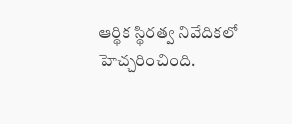ఆర్థిక స్థిరత్వ నివేదికలో హెచ్చరించింది.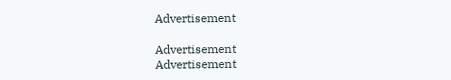Advertisement

Advertisement
Advertisement